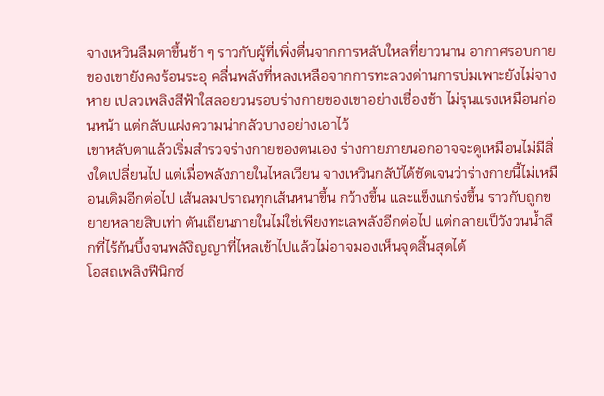จางเหวินลืมตาขึ้นช้า ๆ ราวกับผู้ที่เพิ่งตื่นจากการหลับใหลที่ยาวนาน อากาศรอบกายของเขายังคงร้อนระอุ คลื่นพลังที่หลงเหลือจากการทะลวงด่านการบ่มเพาะยังไม่จางหาย เปลวเพลิงสีฟ้าใสลอยวนรอบร่างกายของเขาอย่างเชื่องช้า ไม่รุนแรงเหมือนก่อนหน้า แต่กลับแฝงความน่ากลัวบางอย่างเอาไว้
เขาหลับตาแล้วเริ่มสำรวจร่างกายของตนเอง ร่างกายภายนอกอาจจะดูเหมือนไม่มีสิ่งใดเปลี่ยนไป แต่เมื่อพลังภายในไหลเวียน จางเหวินกลับัได้ชัดเจนว่าร่างกายนี้ไม่เหมือนเดิมอีกต่อไป เส้นลมปราณทุกเส้นหนาขึ้น กว้างขึ้น และแข็งแกร่งขึ้น ราวกับถูกขยายหลายสิบเท่า ตันเถียนภายในไม่ใช่เพียงทะเลพลังอีกต่อไป แต่กลายเป็วังวนน้ำลึกที่ไร้ก้นบึ้งจนพลังิญญาที่ไหลเข้าไปแล้วไม่อาจมองเห็นจุดสิ้นสุดได้
โอสถเพลิงฟีนิกซ์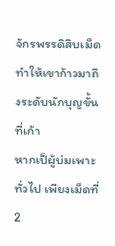จักรพรรดิสิบเม็ด ทำให้เขาก้าวมาถึงระดับนักบุญขั้นที่เก้า
หากเป็ผู้บ่มเพาะทั่วไป เพียงเม็ดที่ 2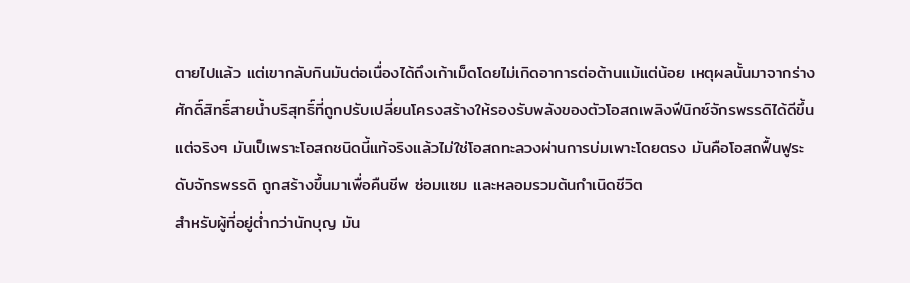ตายไปแล้ว แต่เขากลับกินมันต่อเนื่องได้ถึงเก้าเม็ดโดยไม่เกิดอาการต่อต้านแม้แต่น้อย เหตุผลนั้นมาจากร่างศักดิ์สิทธิ์สายน้ำบริสุทธิ์ที่ถูกปรับเปลี่ยนโครงสร้างให้รองรับพลังของตัวโอสถเพลิงฟีนิกซ์จักรพรรดิได้ดีขึ้น แต่จริงๆ มันเป็เพราะโอสถชนิดนี้แท้จริงแล้วไม่ใช่โอสถทะลวงผ่านการบ่มเพาะโดยตรง มันคือโอสถฟื้นฟูระดับจักรพรรดิ ถูกสร้างขึ้นมาเพื่อคืนชีพ ซ่อมแซม และหลอมรวมต้นกำเนิดชีวิต
สำหรับผู้ที่อยู่ต่ำกว่านักบุญ มัน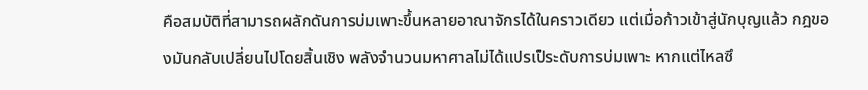คือสมบัติที่สามารถผลักดันการบ่มเพาะขึ้นหลายอาณาจักรได้ในคราวเดียว แต่เมื่อก้าวเข้าสู่นักบุญแล้ว กฎของมันกลับเปลี่ยนไปโดยสิ้นเชิง พลังจำนวนมหาศาลไม่ได้แปรเป็ระดับการบ่มเพาะ หากแต่ไหลซึ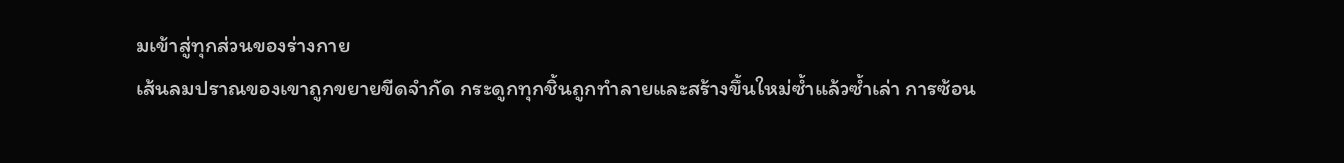มเข้าสู่ทุกส่วนของร่างกาย
เส้นลมปราณของเขาถูกขยายขีดจำกัด กระดูกทุกชิ้นถูกทำลายและสร้างขึ้นใหม่ซ้ำแล้วซ้ำเล่า การซ้อน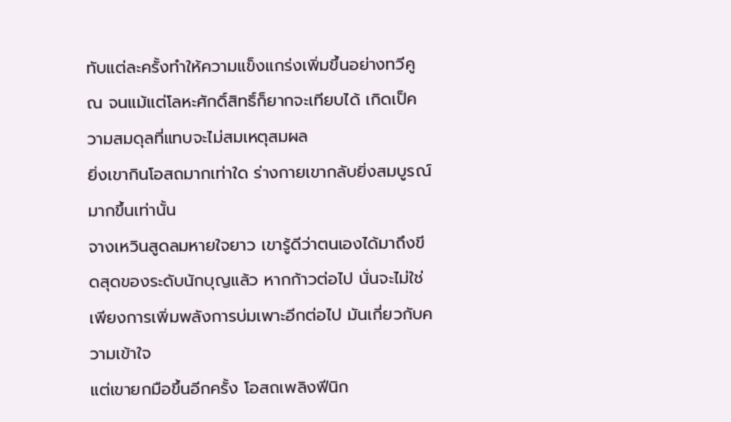ทับแต่ละครั้งทำให้ความแข็งแกร่งเพิ่มขึ้นอย่างทวีคูณ จนแม้แต่โลหะศักดิ์สิทธิ์ก็ยากจะเทียบได้ เกิดเป็ความสมดุลที่แทบจะไม่สมเหตุสมผล
ยิ่งเขากินโอสถมากเท่าใด ร่างกายเขากลับยิ่งสมบูรณ์มากขึ้นเท่านั้น
จางเหวินสูดลมหายใจยาว เขารู้ดีว่าตนเองได้มาถึงขีดสุดของระดับนักบุญแล้ว หากก้าวต่อไป นั่นจะไม่ใช่เพียงการเพิ่มพลังการบ่มเพาะอีกต่อไป มันเกี่ยวกับความเข้าใจ
แต่เขายกมือขึ้นอีกครั้ง โอสถเพลิงฟีนิก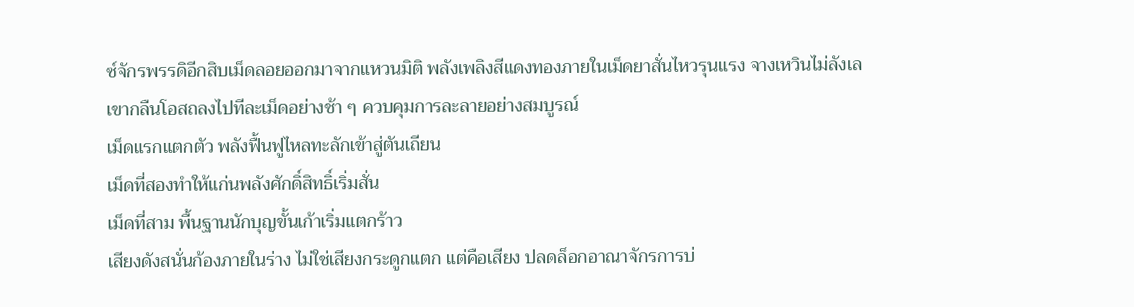ซ์จักรพรรดิอีกสิบเม็ดลอยออกมาจากแหวนมิติ พลังเพลิงสีแดงทองภายในเม็ดยาสั่นไหวรุนแรง จางเหวินไม่ลังเล เขากลืนโอสถลงไปทีละเม็ดอย่างช้า ๆ ควบคุมการละลายอย่างสมบูรณ์
เม็ดแรกแตกตัว พลังฟื้นฟูไหลทะลักเข้าสู่ตันเถียน
เม็ดที่สองทำให้แก่นพลังศักดิ์สิทธิ์เริ่มสั่น
เม็ดที่สาม พื้นฐานนักบุญขั้นเก้าเริ่มแตกร้าว
เสียงดังสนั่นก้องภายในร่าง ไม่ใช่เสียงกระดูกแตก แต่คือเสียง ปลดล็อกอาณาจักรการบ่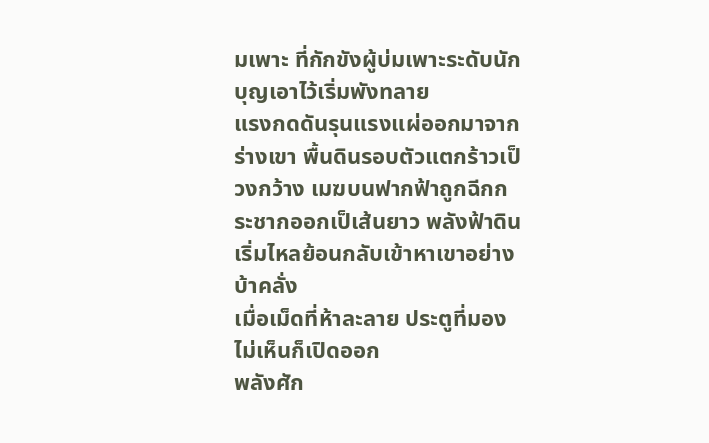มเพาะ ที่กักขังผู้บ่มเพาะระดับนักบุญเอาไว้เริ่มพังทลาย
แรงกดดันรุนแรงแผ่ออกมาจากร่างเขา พื้นดินรอบตัวแตกร้าวเป็วงกว้าง เมฆบนฟากฟ้าถูกฉีกกระชากออกเป็เส้นยาว พลังฟ้าดินเริ่มไหลย้อนกลับเข้าหาเขาอย่างบ้าคลั่ง
เมื่อเม็ดที่ห้าละลาย ประตูที่มองไม่เห็นก็เปิดออก
พลังศัก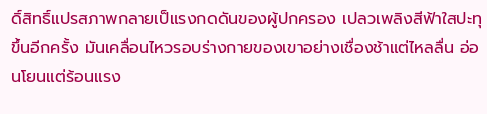ดิ์สิทธิ์แปรสภาพกลายเป็แรงกดดันของผู้ปกครอง เปลวเพลิงสีฟ้าใสปะทุขึ้นอีกครั้ง มันเคลื่อนไหวรอบร่างกายของเขาอย่างเชื่องช้าแต่ไหลลื่น อ่อนโยนแต่ร้อนแรง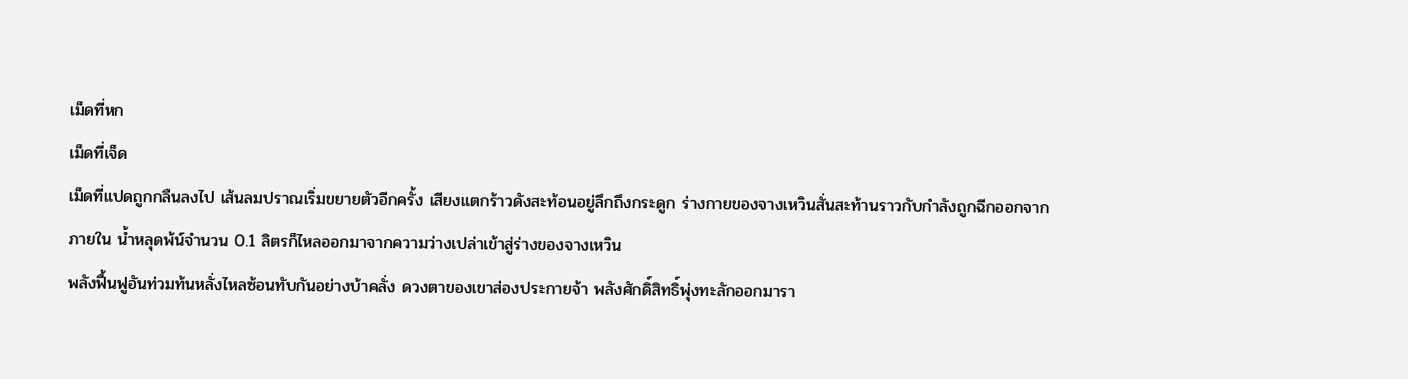เม็ดที่หก
เม็ดที่เจ็ด
เม็ดที่แปดถูกกลืนลงไป เส้นลมปราณเริ่มขยายตัวอีกครั้ง เสียงแตกร้าวดังสะท้อนอยู่ลึกถึงกระดูก ร่างกายของจางเหวินสั่นสะท้านราวกับกำลังถูกฉีกออกจากภายใน น้ำหลุดพ้น์จำนวน 0.1 ลิตรก็ไหลออกมาจากความว่างเปล่าเข้าสู่ร่างของจางเหวิน
พลังฟื้นฟูอันท่วมท้นหลั่งไหลซ้อนทับกันอย่างบ้าคลั่ง ดวงตาของเขาส่องประกายจ้า พลังศักดิ์สิทธิ์พุ่งทะลักออกมารา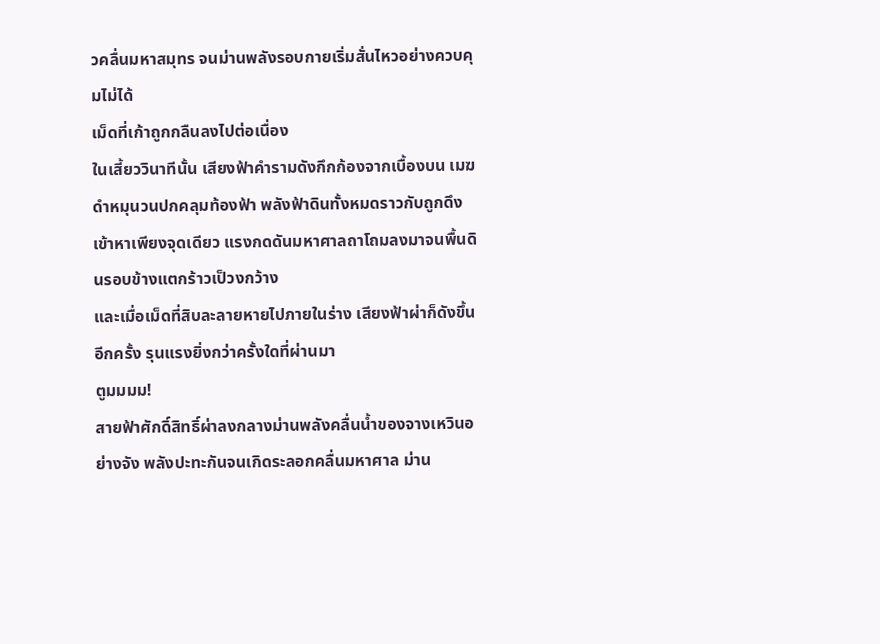วคลื่นมหาสมุทร จนม่านพลังรอบกายเริ่มสั่นไหวอย่างควบคุมไม่ได้
เม็ดที่เก้าถูกกลืนลงไปต่อเนื่อง
ในเสี้ยววินาทีนั้น เสียงฟ้าคำรามดังกึกก้องจากเบื้องบน เมฆดำหมุนวนปกคลุมท้องฟ้า พลังฟ้าดินทั้งหมดราวกับถูกดึงเข้าหาเพียงจุดเดียว แรงกดดันมหาศาลถาโถมลงมาจนพื้นดินรอบข้างแตกร้าวเป็วงกว้าง
และเมื่อเม็ดที่สิบละลายหายไปภายในร่าง เสียงฟ้าผ่าก็ดังขึ้นอีกครั้ง รุนแรงยิ่งกว่าครั้งใดที่ผ่านมา
ตูมมมม!
สายฟ้าศักดิ์สิทธิ์ผ่าลงกลางม่านพลังคลื่นน้ำของจางเหวินอย่างจัง พลังปะทะกันจนเกิดระลอกคลื่นมหาศาล ม่าน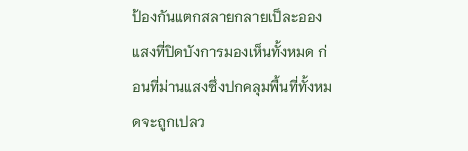ป้องกันแตกสลายกลายเป็ละอองแสงที่ปิดบังการมองเห็นทั้งหมด ก่อนที่ม่านแสงซึ่งปกคลุมพื้นที่ทั้งหมดจะถูกเปลว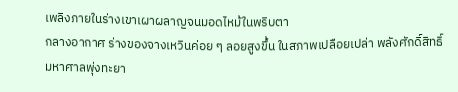เพลิงภายในร่างเขาเผาผลาญจนมอดไหม้ในพริบตา
กลางอากาศ ร่างของจางเหวินค่อย ๆ ลอยสูงขึ้น ในสภาพเปลือยเปล่า พลังศักดิ์สิทธิ์มหาศาลพุ่งทะยา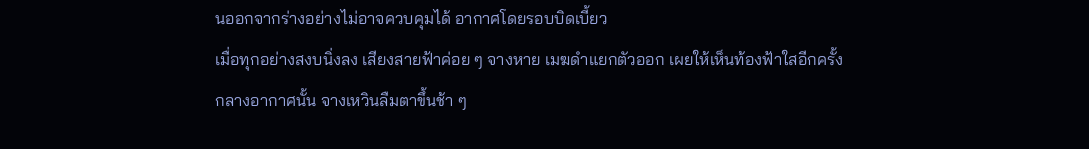นออกจากร่างอย่างไม่อาจควบคุมได้ อากาศโดยรอบบิดเบี้ยว
เมื่อทุกอย่างสงบนิ่งลง เสียงสายฟ้าค่อย ๆ จางหาย เมฆดำแยกตัวออก เผยให้เห็นท้องฟ้าใสอีกครั้ง
กลางอากาศนั้น จางเหวินลืมตาขึ้นช้า ๆ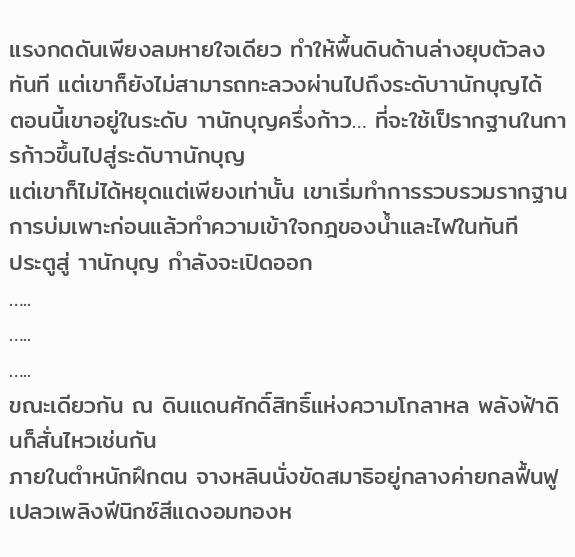แรงกดดันเพียงลมหายใจเดียว ทำให้พื้นดินด้านล่างยุบตัวลงทันที แต่เขาก็ยังไม่สามารถทะลวงผ่านไปถึงระดับาานักบุญได้
ตอนนี้เขาอยู่ในระดับ าานักบุญครึ่งก้าว… ที่จะใช้เป็รากฐานในการก้าวขึ้นไปสู่ระดับาานักบุญ
แต่เขาก็ไม่ได้หยุดแต่เพียงเท่านั้น เขาเริ่มทำการรวบรวมรากฐานการบ่มเพาะก่อนแล้วทำความเข้าใจกฎของน้ำและไฟในทันที
ประตูสู่ าานักบุญ กำลังจะเปิดออก
…..
…..
…..
ขณะเดียวกัน ณ ดินแดนศักดิ์สิทธิ์แห่งความโกลาหล พลังฟ้าดินก็สั่นไหวเช่นกัน
ภายในตำหนักฝึกตน จางหลินนั่งขัดสมาธิอยู่กลางค่ายกลฟื้นฟู เปลวเพลิงฟีนิกซ์สีแดงอมทองห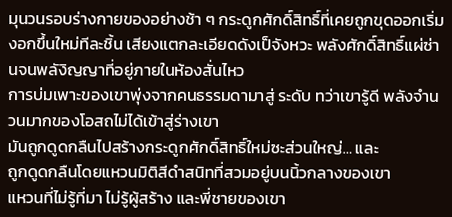มุนวนรอบร่างกายของอย่างช้า ๆ กระดูกศักดิ์สิทธิ์ที่เคยถูกขุดออกเริ่มงอกขึ้นใหม่ทีละชิ้น เสียงแตกละเอียดดังเป็จังหวะ พลังศักดิ์สิทธิ์แผ่ซ่านจนพลังิญญาที่อยู่ภายในห้องสั่นไหว
การบ่มเพาะของเขาพุ่งจากคนธรรมดามาสู่ ระดับ ทว่าเขารู้ดี พลังจำนวนมากของโอสถไม่ได้เข้าสู่ร่างเขา
มันถูกดูดกลืนไปสร้างกระดูกศักดิ์สิทธิ์ใหม่ซะส่วนใหญ่… และ
ถูกดูดกลืนโดยแหวนมิติสีดำสนิทที่สวมอยู่บนนิ้วกลางของเขา
แหวนที่ไม่รู้ที่มา ไม่รู้ผู้สร้าง และพี่ชายของเขา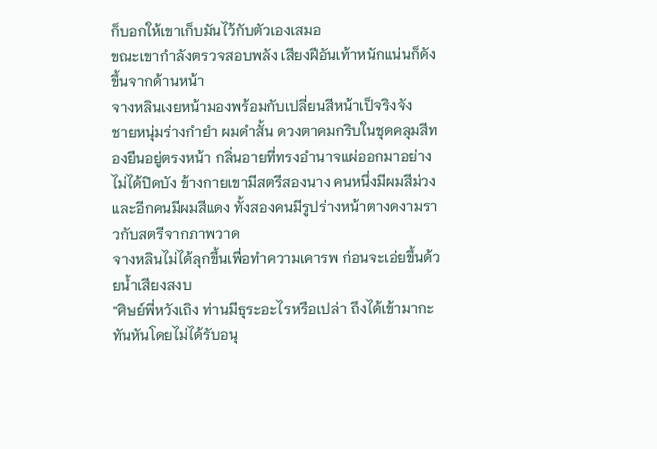ก็บอกให้เขาเก็บมันไว้กับตัวเองเสมอ
ขณะเขากำลังตรวจสอบพลัง เสียงฝีอันเท้าหนักแน่นก็ดังขึ้นจากด้านหน้า
จางหลินเงยหน้ามองพร้อมกับเปลี่ยนสีหน้าเป็จริงจัง
ชายหนุ่มร่างกำยำ ผมดำสั้น ดวงตาคมกริบในชุดคลุมสีทองยืนอยู่ตรงหน้า กลิ่นอายที่ทรงอำนาจแผ่ออกมาอย่างไม่ได้ปิดบัง ข้างกายเขามีสตรีสองนาง คนหนึ่งมีผมสีม่วงและอีกคนมีผมสีแดง ทั้งสองคนมีรูปร่างหน้าตางดงามราวกับสตรีจากภาพวาด
จางหลินไม่ได้ลุกขึ้นเพื่อทำความเคารพ ก่อนจะเอ่ยขึ้นด้วยน้ำเสียงสงบ
“ศิษย์พี่หวังเถิง ท่านมีธุระอะไรหรือเปล่า ถึงได้เข้ามากะทันหันโดยไม่ได้รับอนุ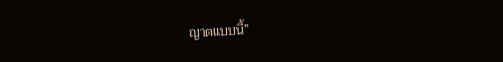ญาตแบบนี้”